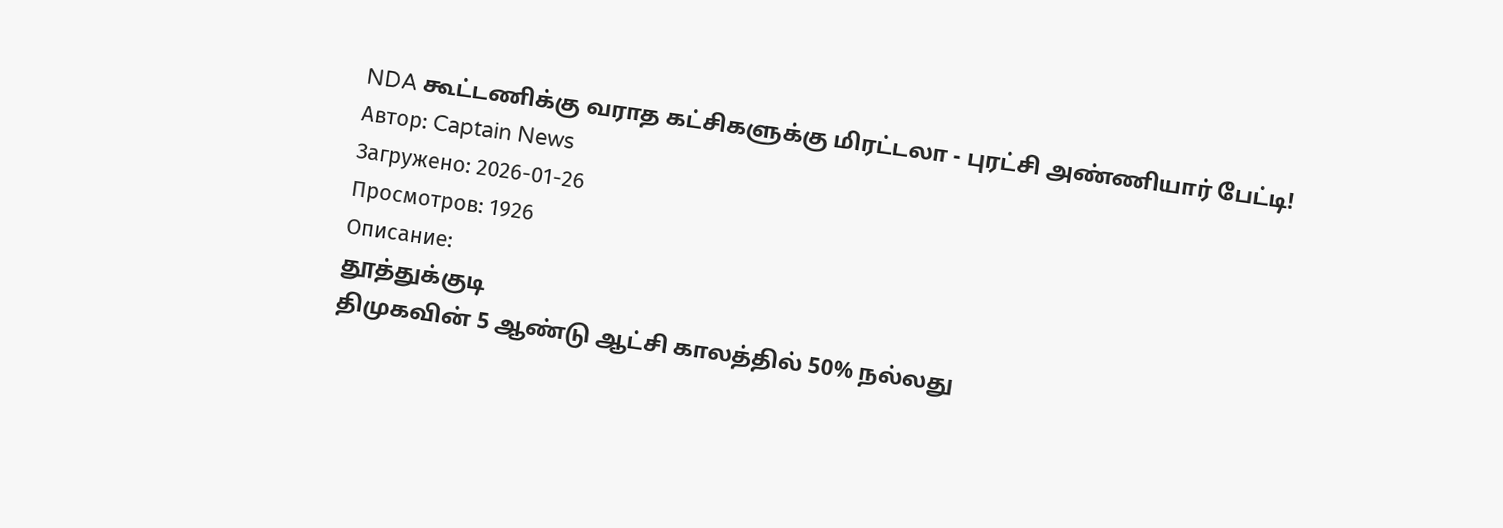NDA கூட்டணிக்கு வராத கட்சிகளுக்கு மிரட்டலா - புரட்சி அண்ணியார் பேட்டி!
Автор: Captain News
Загружено: 2026-01-26
Просмотров: 1926
Описание:
தூத்துக்குடி
திமுகவின் 5 ஆண்டு ஆட்சி காலத்தில் 50% நல்லது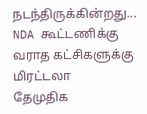நடந்திருக்கின்றது...
NDA கூட்டணிக்கு வராத கட்சிகளுக்கு மிரட்டலா
தேமுதிக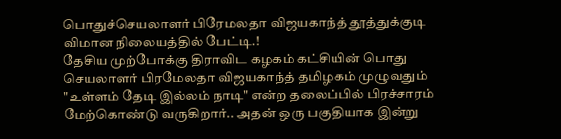பொதுச்செயலாளர் பிரேமலதா விஜயகாந்த் தூத்துக்குடி விமான நிலையத்தில் பேட்டி.!
தேசிய முற்போக்கு திராவிட கழகம் கட்சியின் பொது செயலாளர் பிரமேலதா விஜயகாந்த் தமிழகம் முழுவதும் "உள்ளம் தேடி இல்லம் நாடி" என்ற தலைப்பில் பிரச்சாரம் மேற்கொண்டு வருகிறார்.. அதன் ஒரு பகுதியாக இன்று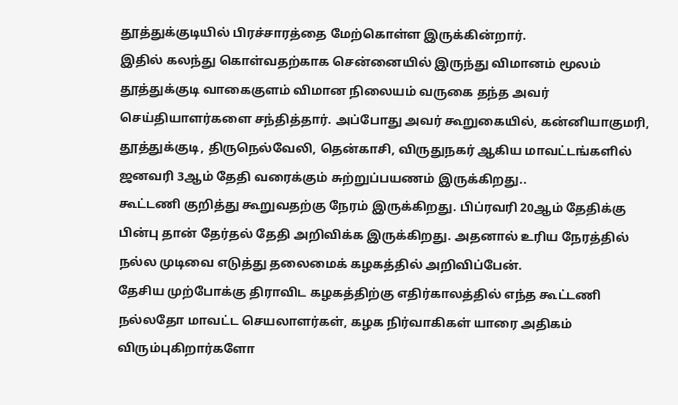தூத்துக்குடியில் பிரச்சாரத்தை மேற்கொள்ள இருக்கின்றார்.
இதில் கலந்து கொள்வதற்காக சென்னையில் இருந்து விமானம் மூலம் தூத்துக்குடி வாகைகுளம் விமான நிலையம் வருகை தந்த அவர் செய்தியாளர்களை சந்தித்தார். அப்போது அவர் கூறுகையில், கன்னியாகுமரி, தூத்துக்குடி, திருநெல்வேலி, தென்காசி, விருதுநகர் ஆகிய மாவட்டங்களில் ஜனவரி 3ஆம் தேதி வரைக்கும் சுற்றுப்பயணம் இருக்கிறது..
கூட்டணி குறித்து கூறுவதற்கு நேரம் இருக்கிறது. பிப்ரவரி 20ஆம் தேதிக்கு பின்பு தான் தேர்தல் தேதி அறிவிக்க இருக்கிறது. அதனால் உரிய நேரத்தில் நல்ல முடிவை எடுத்து தலைமைக் கழகத்தில் அறிவிப்பேன்.
தேசிய முற்போக்கு திராவிட கழகத்திற்கு எதிர்காலத்தில் எந்த கூட்டணி நல்லதோ மாவட்ட செயலாளர்கள், கழக நிர்வாகிகள் யாரை அதிகம் விரும்புகிறார்களோ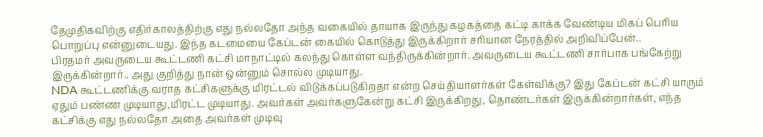தேமுதிகவிற்கு எதிர்காலத்திற்கு எது நல்லதோ அந்த வகையில் தாயாக இருந்து கழகத்தை கட்டி காக்க வேண்டிய மிகப் பெரிய பொறுப்பு என்னுடையது. இந்த கடமையை கேப்டன் கையில் கொடுத்து இருக்கிறார் சரியான நேரத்தில் அறிவிப்பேன்..
பிரதமர் அவருடைய கூட்டணி கட்சி மாநாட்டில் கலந்து கொள்ள வந்திருக்கின்றார். அவருடைய கூட்டணி சார்பாக பங்கேற்று இருக்கின்றார்.. அது குறித்து நான் ஒன்னும் சொல்ல முடியாது.
NDA கூட்டணிக்கு வராத கட்சிகளுக்கு மிரட்டல் விடுக்கப்படுகிறதா என்ற செய்தியாளர்கள் கேள்விக்கு? இது கேப்டன் கட்சி யாரும் ஏதும் பண்ண முடியாது,மிரட்ட முடியாது. அவர்கள் அவர்களுகேன்று கட்சி இருக்கிறது, தொண்டர்கள் இருக்கின்றார்கள், எந்த கட்சிக்கு எது நல்லதோ அதை அவர்கள் முடிவு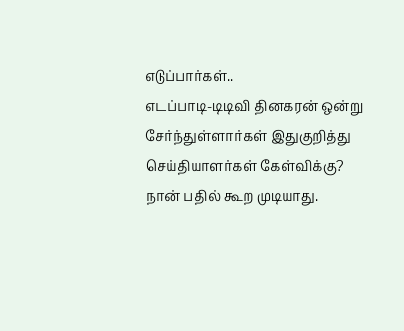எடுப்பார்கள்..
எடப்பாடி-டிடிவி தினகரன் ஒன்று சேர்ந்துள்ளார்கள் இதுகுறித்து செய்தியாளர்கள் கேள்விக்கு? நான் பதில் கூற முடியாது.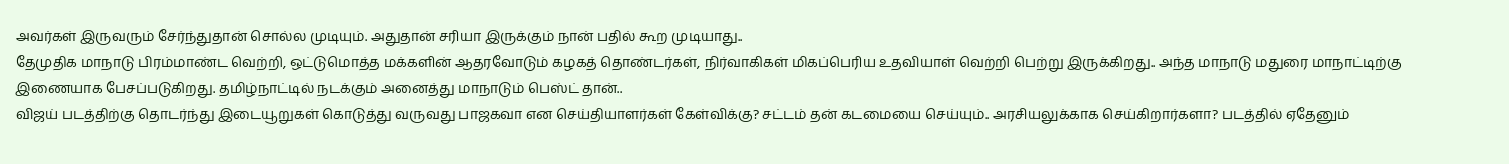அவர்கள் இருவரும் சேர்ந்துதான் சொல்ல முடியும். அதுதான் சரியா இருக்கும் நான் பதில் கூற முடியாது..
தேமுதிக மாநாடு பிரம்மாண்ட வெற்றி, ஒட்டுமொத்த மக்களின் ஆதரவோடும் கழகத் தொண்டர்கள், நிர்வாகிகள் மிகப்பெரிய உதவியாள் வெற்றி பெற்று இருக்கிறது.. அந்த மாநாடு மதுரை மாநாட்டிற்கு இணையாக பேசப்படுகிறது. தமிழ்நாட்டில் நடக்கும் அனைத்து மாநாடும் பெஸ்ட் தான்..
விஜய் படத்திற்கு தொடர்ந்து இடையூறுகள் கொடுத்து வருவது பாஜகவா என செய்தியாளர்கள் கேள்விக்கு? சட்டம் தன் கடமையை செய்யும்.. அரசியலுக்காக செய்கிறார்களா? படத்தில் ஏதேனும்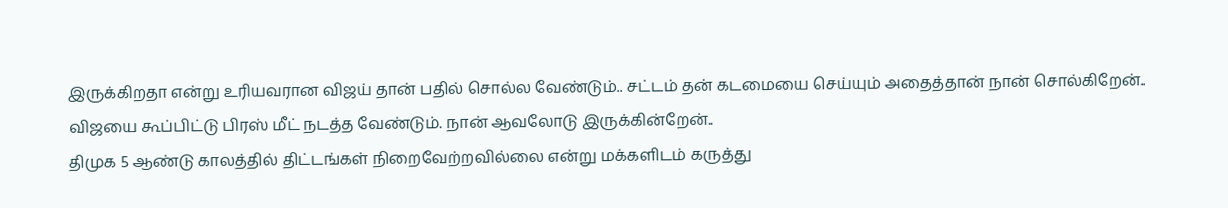இருக்கிறதா என்று உரியவரான விஜய் தான் பதில் சொல்ல வேண்டும்.. சட்டம் தன் கடமையை செய்யும் அதைத்தான் நான் சொல்கிறேன்.. விஜயை கூப்பிட்டு பிரஸ் மீட் நடத்த வேண்டும். நான் ஆவலோடு இருக்கின்றேன்..
திமுக 5 ஆண்டு காலத்தில் திட்டங்கள் நிறைவேற்றவில்லை என்று மக்களிடம் கருத்து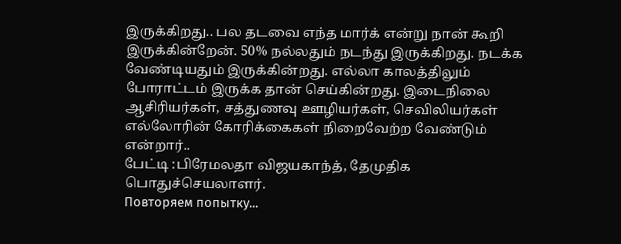இருக்கிறது.. பல தடவை எந்த மார்க் என்று நான் கூறி இருக்கின்றேன். 50% நல்லதும் நடந்து இருக்கிறது. நடக்க வேண்டியதும் இருக்கின்றது. எல்லா காலத்திலும் போராட்டம் இருக்க தான் செய்கின்றது. இடைநிலை ஆசிரியர்கள், சத்துணவு ஊழியர்கள், செவிலியர்கள் எல்லோரின் கோரிக்கைகள் நிறைவேற்ற வேண்டும் என்றார்..
பேட்டி :பிரேமலதா விஜயகாந்த், தேமுதிக
பொதுச்செயலாளர்.
Повторяем попытку...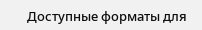Доступные форматы для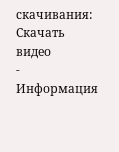скачивания:
Скачать видео
-
Информация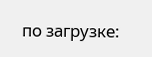по загрузке: